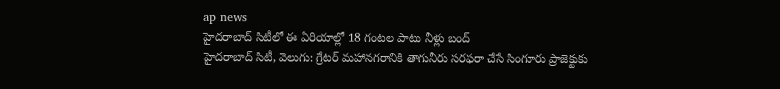ap news
హైదరాబాద్ సిటీలో ఈ ఏరియాల్లో 18 గంటల పాటు నీళ్లు బంద్
హైదరాబాద్ సిటీ, వెలుగు: గ్రేటర్ మహానగరానికి తాగునీరు సరఫరా చేసే సింగూరు ప్రాజెక్టుకు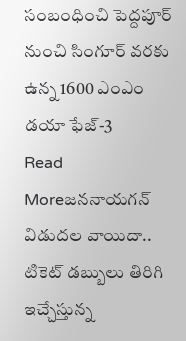సంబంధించి పెద్దపూర్ నుంచి సింగూర్ వరకు ఉన్న 1600 ఎంఎం డయా ఫేజ్-3
Read Moreజననాయగన్ విడుదల వాయిదా.. టికెట్ డబ్బులు తిరిగి ఇచ్చేస్తున్న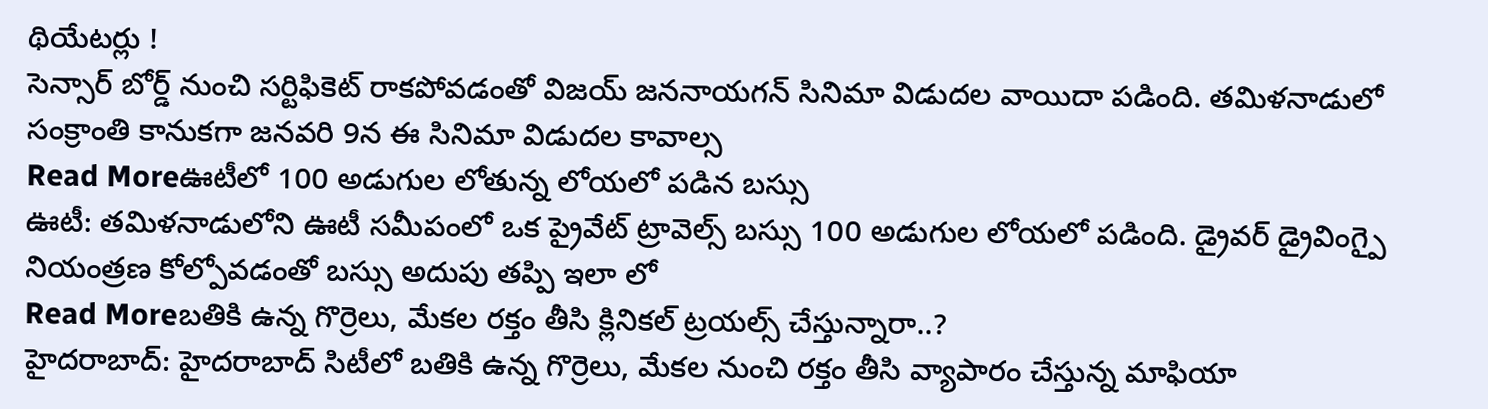థియేటర్లు !
సెన్సార్ బోర్డ్ నుంచి సర్టిఫికెట్ రాకపోవడంతో విజయ్ జననాయగన్ సినిమా విడుదల వాయిదా పడింది. తమిళనాడులో సంక్రాంతి కానుకగా జనవరి 9న ఈ సినిమా విడుదల కావాల్స
Read Moreఊటీలో 100 అడుగుల లోతున్న లోయలో పడిన బస్సు
ఊటీ: తమిళనాడులోని ఊటీ సమీపంలో ఒక ప్రైవేట్ ట్రావెల్స్ బస్సు 100 అడుగుల లోయలో పడింది. డ్రైవర్ డ్రైవింగ్పై నియంత్రణ కోల్పోవడంతో బస్సు అదుపు తప్పి ఇలా లో
Read Moreబతికి ఉన్న గొర్రెలు, మేకల రక్తం తీసి క్లినికల్ ట్రయల్స్ చేస్తున్నారా..?
హైదరాబాద్: హైదరాబాద్ సిటీలో బతికి ఉన్న గొర్రెలు, మేకల నుంచి రక్తం తీసి వ్యాపారం చేస్తున్న మాఫియా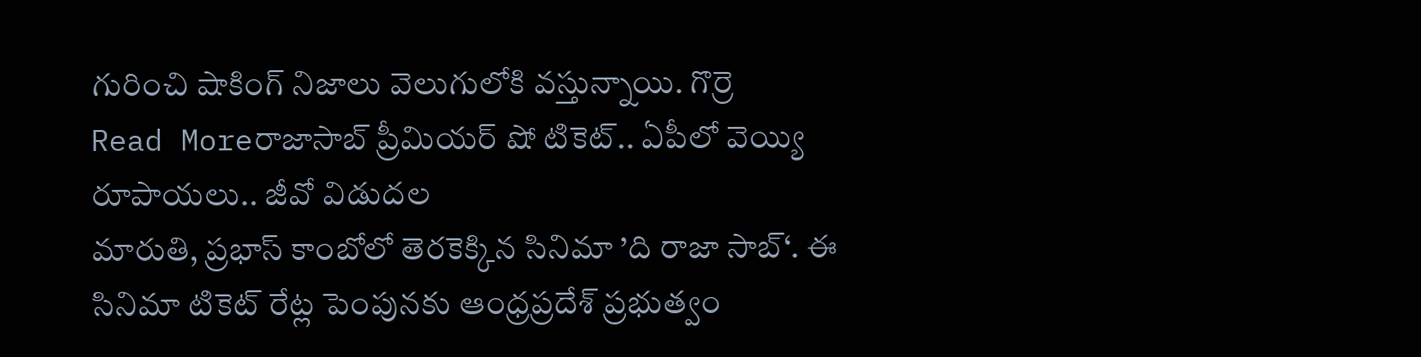గురించి షాకింగ్ నిజాలు వెలుగులోకి వస్తున్నాయి. గొర్రె
Read Moreరాజాసాబ్ ప్రీమియర్ షో టికెట్.. ఏపీలో వెయ్యి రూపాయలు.. జీవో విడుదల
మారుతి, ప్రభాస్ కాంబోలో తెరకెక్కిన సినిమా ’ది రాజా సాబ్‘. ఈ సినిమా టికెట్ రేట్ల పెంపునకు ఆంధ్రప్రదేశ్ ప్రభుత్వం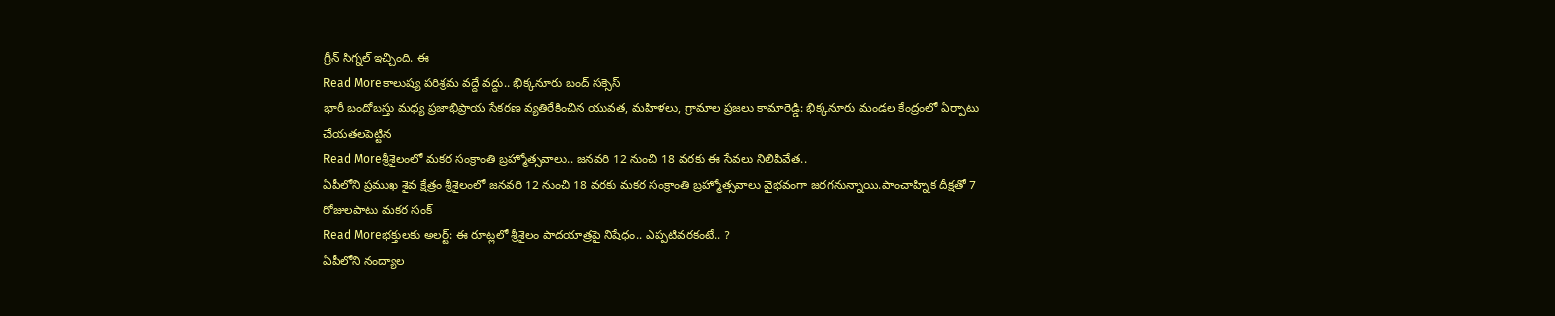గ్రీన్ సిగ్నల్ ఇచ్చింది. ఈ
Read Moreకాలుష్య పరిశ్రమ వద్దే వద్దు.. భిక్కనూరు బంద్ సక్సెస్
భారీ బందోబస్తు మధ్య ప్రజాభిప్రాయ సేకరణ వ్యతిరేకించిన యువత, మహిళలు, గ్రామాల ప్రజలు కామారెడ్డి: భిక్కనూరు మండల కేంద్రంలో ఏర్పాటు చేయతలపెట్టిన
Read Moreశ్రీశైలంలో మకర సంక్రాంతి బ్రహ్మోత్సవాలు.. జనవరి 12 నుంచి 18 వరకు ఈ సేవలు నిలిపివేత..
ఏపీలోని ప్రముఖ శైవ క్షేత్రం శ్రీశైలంలో జనవరి 12 నుంచి 18 వరకు మకర సంక్రాంతి బ్రహ్మోత్సవాలు వైభవంగా జరగనున్నాయి.పాంచాహ్నిక దీక్షతో 7 రోజులపాటు మకర సంక్
Read Moreభక్తులకు అలర్ట్: ఈ రూట్లలో శ్రీశైలం పాదయాత్రపై నిషేధం.. ఎప్పటివరకంటే.. ?
ఏపీలోని నంద్యాల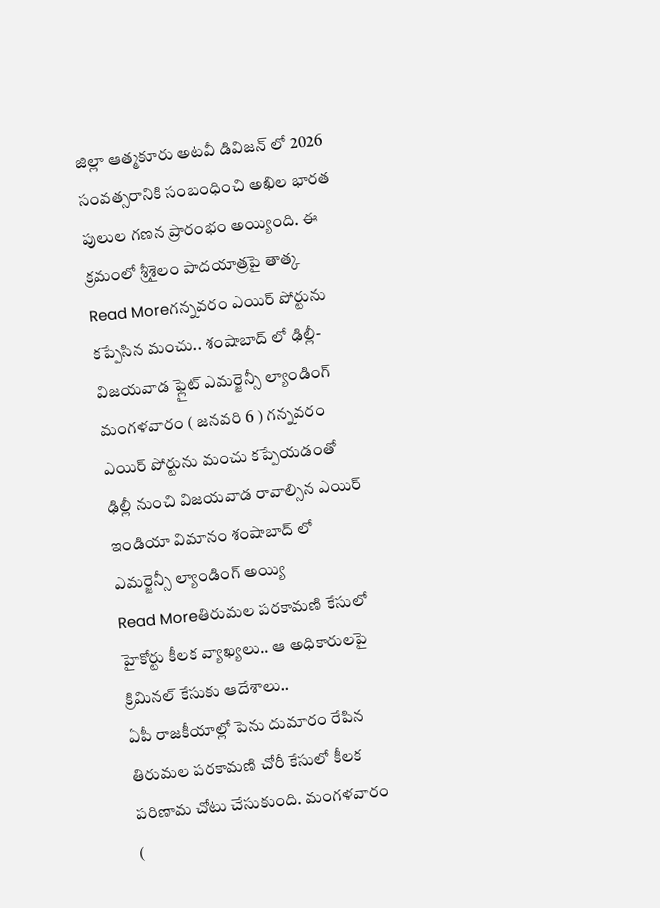జిల్లా ఆత్మకూరు అటవీ డివిజన్ లో 2026 సంవత్సరానికి సంబంధించి అఖిల భారత పులుల గణన ప్రారంభం అయ్యింది. ఈ క్రమంలో శ్రీశైలం పాదయాత్రపై తాత్క
Read Moreగన్నవరం ఎయిర్ పోర్టును కప్పేసిన మంచు.. శంషాబాద్ లో ఢిల్లీ-విజయవాడ ఫ్లైట్ ఎమర్జెన్సీ ల్యాండింగ్
మంగళవారం ( జనవరి 6 ) గన్నవరం ఎయిర్ పోర్టును మంచు కప్పేయడంతో ఢిల్లీ నుంచి విజయవాడ రావాల్సిన ఎయిర్ ఇండియా విమానం శంషాబాద్ లో ఎమర్జెన్సీ ల్యాండింగ్ అయ్యి
Read Moreతిరుమల పరకామణి కేసులో హైకోర్టు కీలక వ్యాఖ్యలు.. ఆ అధికారులపై క్రిమినల్ కేసుకు ఆదేశాలు..
ఏపీ రాజకీయాల్లో పెను దుమారం రేపిన తిరుమల పరకామణి చోరీ కేసులో కీలక పరిణామ చోటు చేసుకుంది. మంగళవారం (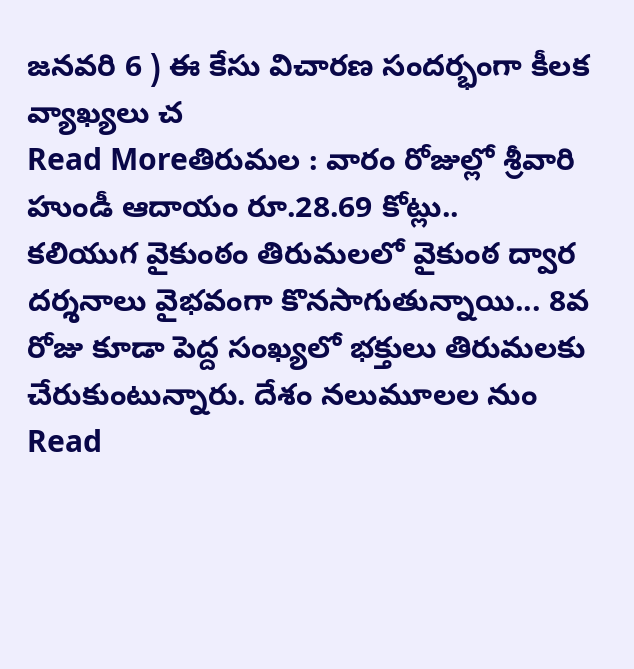జనవరి 6 ) ఈ కేసు విచారణ సందర్భంగా కీలక వ్యాఖ్యలు చ
Read Moreతిరుమల : వారం రోజుల్లో శ్రీవారి హుండీ ఆదాయం రూ.28.69 కోట్లు..
కలియుగ వైకుంఠం తిరుమలలో వైకుంఠ ద్వార దర్శనాలు వైభవంగా కొనసాగుతున్నాయి... 8వ రోజు కూడా పెద్ద సంఖ్యలో భక్తులు తిరుమలకు చేరుకుంటున్నారు. దేశం నలుమూలల నుం
Read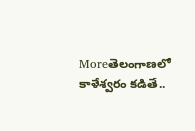Moreతెలంగాణలో కాళేశ్వరం కడితే..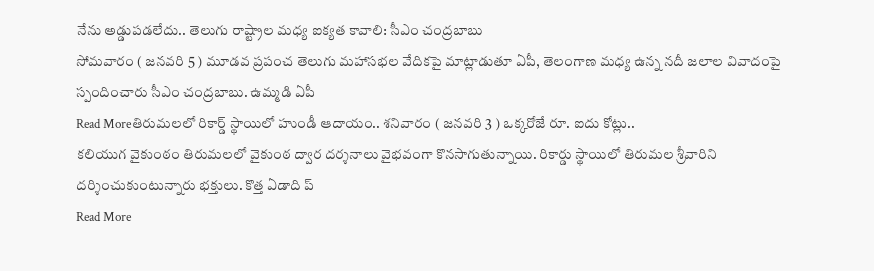నేను అడ్డుపడలేదు.. తెలుగు రాష్ట్రాల మధ్య ఐక్యత కావాలి: సీఎం చంద్రబాబు
సోమవారం ( జనవరి 5 ) మూడవ ప్రపంచ తెలుగు మహాసభల వేదికపై మాట్లాడుతూ ఏపీ, తెలంగాణ మధ్య ఉన్న నదీ జలాల వివాదంపై స్పందించారు సీఎం చంద్రబాబు. ఉమ్మడి ఏపీ
Read Moreతిరుమలలో రికార్డ్ స్థాయిలో హుండీ ఆదాయం.. శనివారం ( జనవరి 3 ) ఒక్కరోజే రూ. ఐదు కోట్లు..
కలియుగ వైకుంఠం తిరుమలలో వైకుంఠ ద్వార దర్శనాలు వైభవంగా కొనసాగుతున్నాయి. రికార్డు స్థాయిలో తిరుమల శ్రీవారిని దర్శించుకుంటున్నారు భక్తులు. కొత్త ఏడాది ప్
Read More